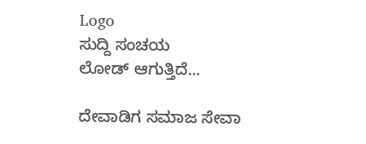Logo
ಸುದ್ದಿ ಸಂಚಯ
ಲೋಡ್ ಆಗುತ್ತಿದೆ...

ದೇವಾಡಿಗ ಸಮಾಜ ಸೇವಾ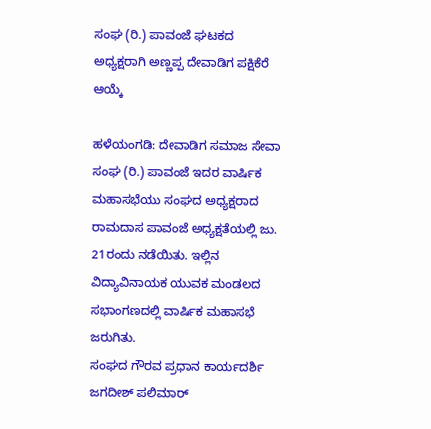ಸಂಘ (ರಿ.) ಪಾವಂಜೆ ಘಟಕದ ಅಧ್ಯಕ್ಷರಾಗಿ ಅಣ್ಣಪ್ಪ ದೇವಾಡಿಗ ಪಕ್ಷಿಕೆರೆ ಆಯ್ಕೆ

ಹಳೆಯಂಗಡಿ: ದೇವಾಡಿಗ ಸಮಾಜ ಸೇವಾ ಸಂಘ (ರಿ.) ಪಾವಂಜೆ ಇದರ ವಾರ್ಷಿಕ ಮಹಾಸಭೆಯು ಸಂಘದ ಅಧ್ಯಕ್ಷರಾದ ರಾಮದಾಸ ಪಾವಂಜೆ ಅಧ್ಯಕ್ಷತೆಯಲ್ಲಿ ಜು. 21ರಂದು ನಡೆಯಿತು. ಇಲ್ಲಿನ ವಿದ್ಯಾವಿನಾಯಕ ಯುವಕ ಮಂಡಲದ ಸಭಾಂಗಣದಲ್ಲಿ ವಾರ್ಷಿಕ ಮಹಾಸಭೆ ಜರುಗಿತು.
ಸಂಘದ ಗೌರವ ಪ್ರಧಾನ ಕಾರ್ಯದರ್ಶಿ ಜಗದೀಶ್‌ ಪಲಿಮಾರ್‌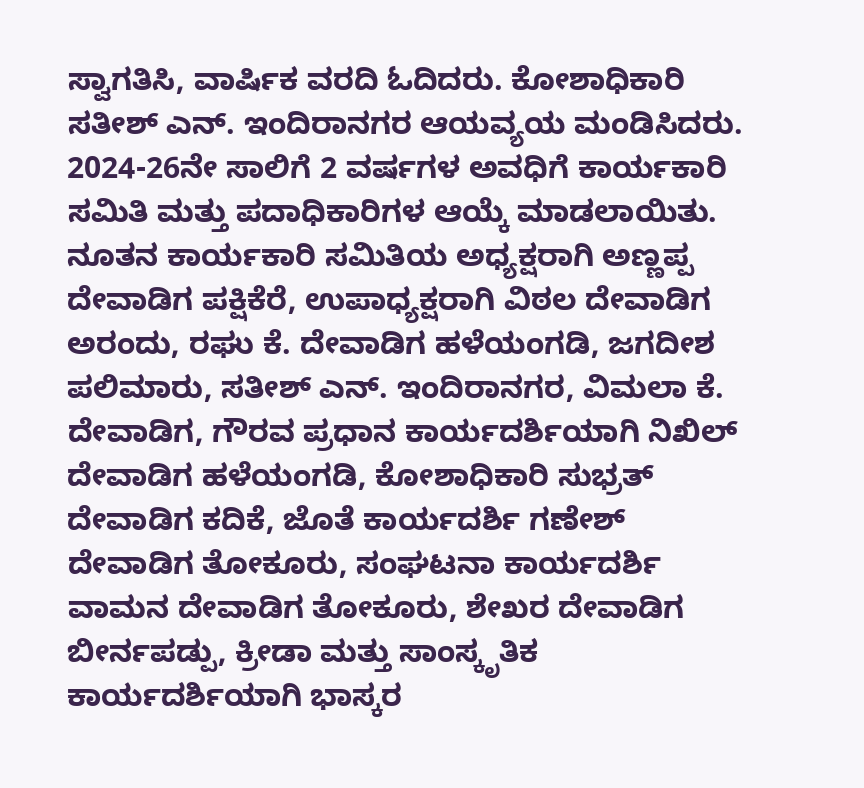ಸ್ವಾಗತಿಸಿ, ವಾರ್ಷಿಕ ವರದಿ ಓದಿದರು. ಕೋಶಾಧಿಕಾರಿ ಸತೀಶ್‌ ಎನ್. ಇಂದಿರಾನಗರ ಆಯವ್ಯಯ ಮಂಡಿಸಿದರು. 2024-26ನೇ ಸಾಲಿಗೆ 2 ವರ್ಷಗಳ ಅವಧಿಗೆ ಕಾರ್ಯಕಾರಿ ಸಮಿತಿ ಮತ್ತು ಪದಾಧಿಕಾರಿಗಳ ಆಯ್ಕೆ ಮಾಡಲಾಯಿತು. ನೂತನ ಕಾರ್ಯಕಾರಿ ಸಮಿತಿಯ ಅಧ್ಯಕ್ಷರಾಗಿ ಅಣ್ಣಪ್ಪ ದೇವಾಡಿಗ ಪಕ್ಷಿಕೆರೆ, ಉಪಾಧ್ಯಕ್ಷರಾಗಿ ವಿಠಲ ದೇವಾಡಿಗ ಅರಂದು, ರಘು ಕೆ. ದೇವಾಡಿಗ ಹಳೆಯಂಗಡಿ, ಜಗದೀಶ ಪಲಿಮಾರು, ಸತೀಶ್‌ ಎನ್. ಇಂದಿರಾನಗರ, ವಿಮಲಾ ಕೆ. ದೇವಾಡಿಗ, ಗೌರವ ಪ್ರಧಾನ ಕಾರ್ಯದರ್ಶಿಯಾಗಿ ನಿಖಿಲ್‌ ದೇವಾಡಿಗ ಹಳೆಯಂಗಡಿ, ಕೋಶಾಧಿಕಾರಿ ಸುಭ್ರತ್‌ ದೇವಾಡಿಗ ಕದಿಕೆ, ಜೊತೆ ಕಾರ್ಯದರ್ಶಿ ಗಣೇಶ್‌ ದೇವಾಡಿಗ ತೋಕೂರು, ಸಂಘಟನಾ ಕಾರ್ಯದರ್ಶಿ ವಾಮನ ದೇವಾಡಿಗ ತೋಕೂರು, ಶೇಖರ ದೇವಾಡಿಗ ಬೀರ್ನಪಡ್ಪು, ಕ್ರೀಡಾ ಮತ್ತು ಸಾಂಸ್ಕೃತಿಕ ಕಾರ್ಯದರ್ಶಿಯಾಗಿ ಭಾಸ್ಕರ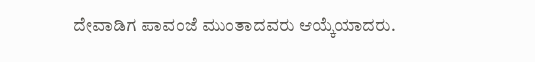ದೇವಾಡಿಗ ಪಾವಂಜೆ ಮುಂತಾದವರು ಆಯ್ಕೆಯಾದರು.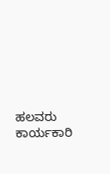ಹಲವರು ಕಾರ್ಯಕಾರಿ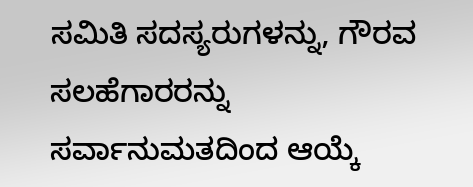ಸಮಿತಿ ಸದಸ್ಯರುಗಳನ್ನು, ಗೌರವ ಸಲಹೆಗಾರರನ್ನು ಸರ್ವಾನುಮತದಿಂದ ಆಯ್ಕೆ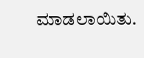ಮಾಡಲಾಯಿತು.